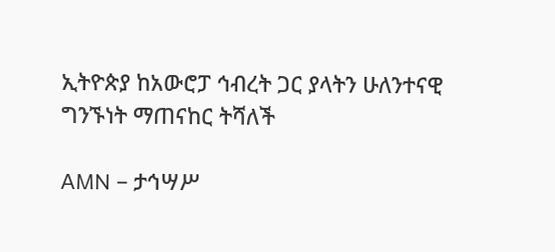ኢትዮጵያ ከአውሮፓ ኅብረት ጋር ያላትን ሁለንተናዊ ግንኙነት ማጠናከር ትሻለች

AMN – ታኅሣሥ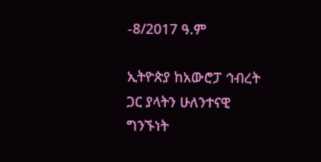-8/2017 ዓ.ም

ኢትዮጵያ ከአውሮፓ ኅብረት ጋር ያላትን ሁለንተናዊ ግንኙነት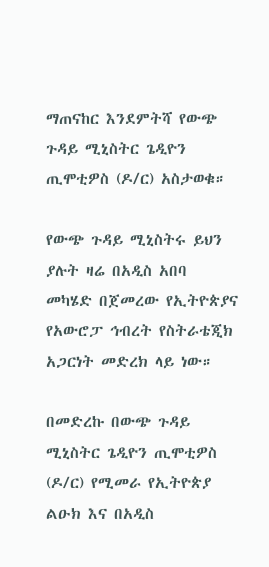ማጠናከር እንደምትሻ የውጭ ጉዳይ ሚኒስትር ጌዲዮን ጢሞቲዎስ (ዶ/ር) አስታወቁ።

የውጭ ጉዳይ ሚኒስትሩ ይህን ያሉት ዛሬ በአዲስ አበባ መካሄድ በጀመረው የኢትዮጵያና የአውሮፓ ኅብረት የስትራቴጂክ አጋርነት መድረክ ላይ ነው።

በመድረኩ በውጭ ጉዳይ ሚኒስትር ጌዲዮን ጢሞቲዎስ (ዶ/ር) የሚመራ የኢትዮጵያ ልዑክ እና በአዲስ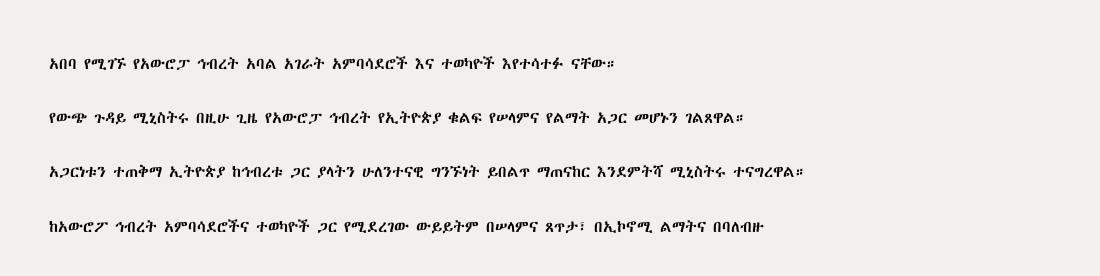አበባ የሚገኙ የአውሮፓ ኅብረት አባል አገራት አምባሳደሮች እና ተወካዮች እየተሳተፉ ናቸው።

የውጭ ጉዳይ ሚኒስትሩ በዚሁ ጊዜ የአውሮፓ ኅብረት የኢትዮጵያ ቁልፍ የሠላምና የልማት አጋር መሆኑን ገልጸዋል።

አጋርነቱን ተጠቅማ ኢትዮጵያ ከኅብረቱ ጋር ያላትን ሁለንተናዊ ግንኙነት ይበልጥ ማጠናከር እንደምትሻ ሚኒስትሩ ተናግረዋል።

ከአውሮፖ ኅብረት አምባሳደሮችና ተወካዮች ጋር የሚደረገው ውይይትም በሠላምና ጸጥታ፣ በኢኮኖሚ ልማትና በባለብዙ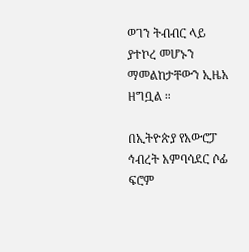ወገን ትብብር ላይ ያተኮረ መሆኑን ማመልከታቸውን ኢዜአ ዘግቧል ።

በኢትዮጵያ የአውሮፓ ኅብረት አምባሳደር ሶፊ ፍሮም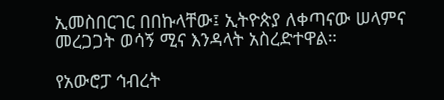ኢመስበርገር በበኩላቸው፤ ኢትዮጵያ ለቀጣናው ሠላምና መረጋጋት ወሳኝ ሚና እንዳላት አስረድተዋል።

የአውሮፓ ኅብረት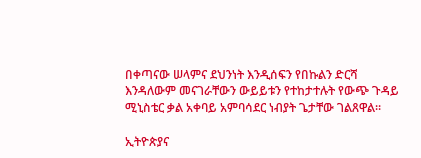በቀጣናው ሠላምና ደህንነት እንዲሰፍን የበኩልን ድርሻ እንዳለውም መናገራቸውን ውይይቱን የተከታተሉት የውጭ ጉዳይ ሚኒስቴር ቃል አቀባይ አምባሳደር ነብያት ጌታቸው ገልጸዋል።

ኢትዮጵያና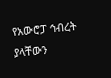የአውሮፓ ኅብረት ያላቸውን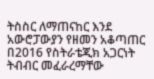ትስስር ለማጠናከር እንደ አውሮፓውያን የዘመን አቆጣጠር በ2016 የስትራቴጂክ አጋርነት ትብብር መፈራረማቸው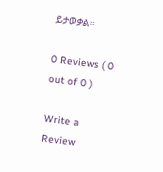ይታወቃል።

0 Reviews ( 0 out of 0 )

Write a Review